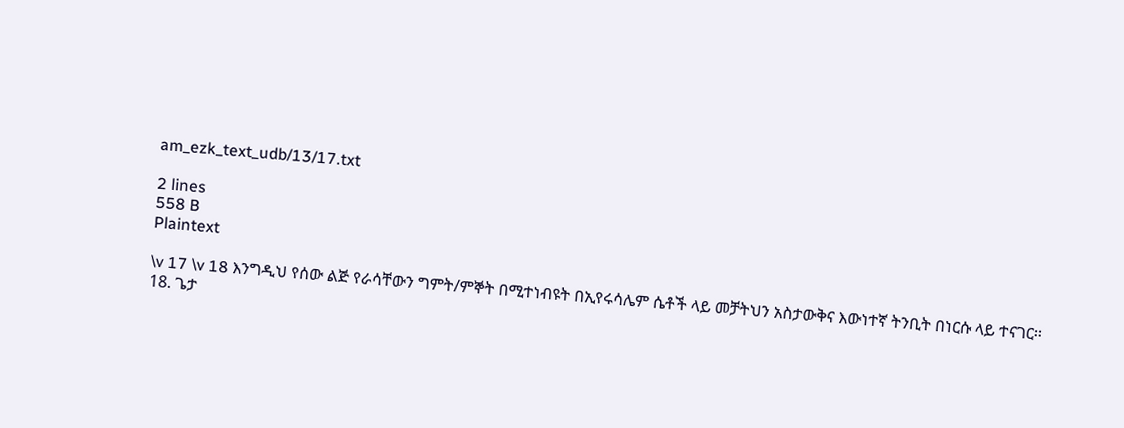am_ezk_text_udb/13/17.txt

2 lines
558 B
Plaintext

\v 17 \v 18 እንግዲህ የሰው ልጅ የራሳቸውን ግምት/ምኞት በሚተነብዩት በኢየሩሳሌም ሴቶች ላይ መቻትህን አስታውቅና እውነተኛ ትንቢት በነርሱ ላይ ተናገር፡፡
18. ጌታ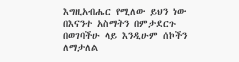እግዚአብሔር የሚለው ይህን ነው በእናንተ አስማትን በምታደርጉ በወገባችሁ ላይ እንዲሁም ሰኮችን ለማታለል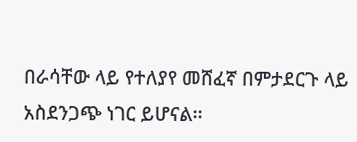በራሳቸው ላይ የተለያየ መሸፈኛ በምታደርጉ ላይ አስደንጋጭ ነገር ይሆናል፡፡